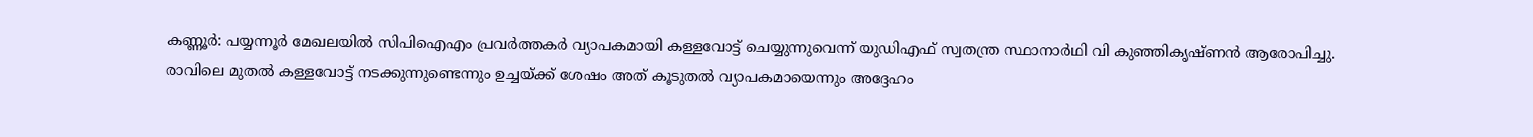കണ്ണൂർ: പയ്യന്നൂർ മേഖലയിൽ സിപിഐഎം പ്രവർത്തകർ വ്യാപകമായി കള്ളവോട്ട് ചെയ്യുന്നുവെന്ന് യുഡിഎഫ് സ്വതന്ത്ര സ്ഥാനാർഥി വി കുഞ്ഞികൃഷ്ണൻ ആരോപിച്ചു.
രാവിലെ മുതൽ കള്ളവോട്ട് നടക്കുന്നുണ്ടെന്നും ഉച്ചയ്ക്ക് ശേഷം അത് കൂടുതൽ വ്യാപകമായെന്നും അദ്ദേഹം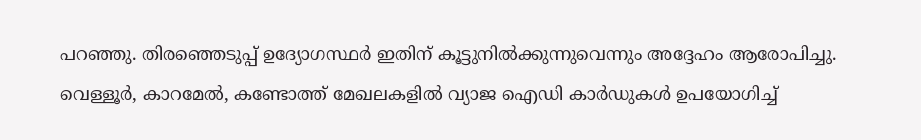പറഞ്ഞു. തിരഞ്ഞെടുപ്പ് ഉദ്യോഗസ്ഥർ ഇതിന് കൂട്ടുനിൽക്കുന്നുവെന്നും അദ്ദേഹം ആരോപിച്ചു.
വെള്ളൂർ, കാറമേൽ, കണ്ടോത്ത് മേഖലകളിൽ വ്യാജ ഐഡി കാർഡുകൾ ഉപയോഗിച്ച്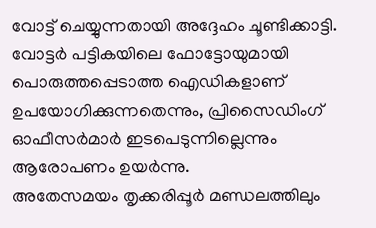വോട്ട് ചെയ്യുന്നതായി അദ്ദേഹം ചൂണ്ടിക്കാട്ടി. വോട്ടർ പട്ടികയിലെ ഫോട്ടോയുമായി പൊരുത്തപ്പെടാത്ത ഐഡികളാണ് ഉപയോഗിക്കുന്നതെന്നും, പ്രിസൈഡിംഗ് ഓഫീസർമാർ ഇടപെടുന്നില്ലെന്നും ആരോപണം ഉയർന്നു.
അതേസമയം തൃക്കരിപ്പൂർ മണ്ഡലത്തിലും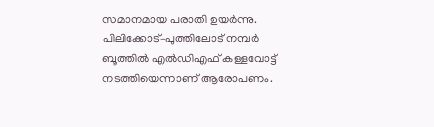സമാനമായ പരാതി ഉയർന്നു. പിലിക്കോട്–പുത്തിലോട് നമ്പർ ബൂത്തിൽ എൽഡിഎഫ് കള്ളവോട്ട് നടത്തിയെന്നാണ് ആരോപണം.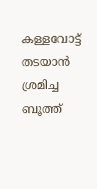കള്ളവോട്ട് തടയാൻ ശ്രമിച്ച ബൂത്ത്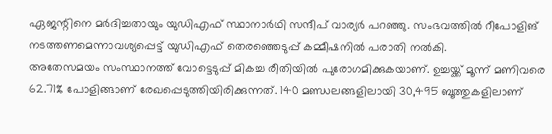ഏജന്റിനെ മർദിച്ചതായും യുഡിഎഫ് സ്ഥാനാർഥി സന്ദീപ് വാര്യർ പറഞ്ഞു. സംഭവത്തിൽ റീപോളിങ് നടത്തണമെന്നാവശ്യപ്പെട്ട് യുഡിഎഫ് തെരഞ്ഞെടുപ്പ് കമ്മീഷനിൽ പരാതി നൽകി.
അതേസമയം സംസ്ഥാനത്ത് വോട്ടെടുപ്പ് മികച്ച രീതിയിൽ പുരോഗമിക്കുകയാണ്. ഉച്ചയ്ക്ക് മൂന്ന് മണിവരെ 62.71% പോളിങ്ങാണ് രേഖപ്പെടുത്തിയിരിക്കുന്നത്. 140 മണ്ഡലങ്ങളിലായി 30,495 ബൂത്തുകളിലാണ്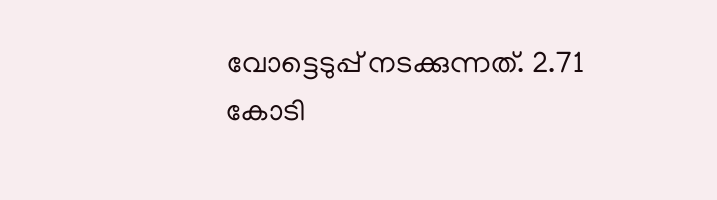വോട്ടെടുപ്പ് നടക്കുന്നത്. 2.71 കോടി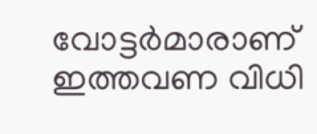വോട്ടർമാരാണ് ഇത്തവണ വിധി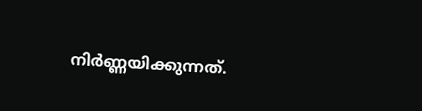നിർണ്ണയിക്കുന്നത്.